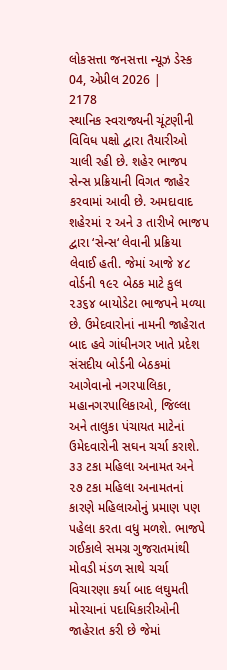લોકસત્તા જનસત્તા ન્યૂઝ ડેસ્ક
04, એપ્રીલ 2026 |
2178
સ્થાનિક સ્વરાજ્યની ચૂંટણીની વિવિધ પક્ષો દ્વારા તૈયારીઓ ચાલી રહી છે. શહેર ભાજપ સેન્સ પ્રક્રિયાની વિગત જાહેર કરવામાં આવી છે. અમદાવાદ શહેરમાં ૨ અને ૩ તારીખે ભાજપ દ્વારા ‘સેન્સ‘ લેવાની પ્રક્રિયા લેવાઈ હતી. જેમાં આજે ૪૮ વોર્ડની ૧૯૨ બેઠક માટે કુલ ૨૩૬૪ બાયોડેટા ભાજપને મળ્યા છે. ઉમેદવારોનાં નામની જાહેરાત બાદ હવે ગાંધીનગર ખાતે પ્રદેશ સંસદીય બોર્ડની બેઠકમાં આગેવાનો નગરપાલિકા, મહાનગરપાલિકાઓ, જિલ્લા અને તાલુકા પંચાયત માટેનાં ઉમેદવારોની સઘન ચર્ચા કરાશે. ૩૩ ટકા મહિલા અનામત અને ૨૭ ટકા મહિલા અનામતનાં કારણે મહિલાઓનું પ્રમાણ પણ પહેલા કરતા વધુ મળશે. ભાજપે ગઈકાલે સમગ્ર ગુજરાતમાંથી મોવડી મંડળ સાથે ચર્ચા વિચારણા કર્યા બાદ લઘુમતી મોરચાનાં પદાધિકારીઓની જાહેરાત કરી છે જેમાં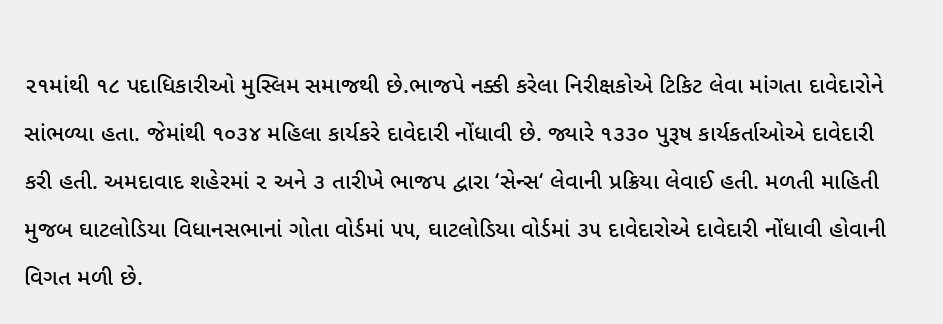૨૧માંથી ૧૮ પદાધિકારીઓ મુસ્લિમ સમાજથી છે.ભાજપે નક્કી કરેલા નિરીક્ષકોએ ટિકિટ લેવા માંગતા દાવેદારોને સાંભળ્યા હતા. જેમાંથી ૧૦૩૪ મહિલા કાર્યકરે દાવેદારી નોંધાવી છે. જ્યારે ૧૩૩૦ પુરૂષ કાર્યકર્તાઓએ દાવેદારી કરી હતી. અમદાવાદ શહેરમાં ૨ અને ૩ તારીખે ભાજપ દ્વારા ‘સેન્સ‘ લેવાની પ્રક્રિયા લેવાઈ હતી. મળતી માહિતી મુજબ ઘાટલોડિયા વિધાનસભાનાં ગોતા વોર્ડમાં ૫૫, ઘાટલોડિયા વોર્ડમાં ૩૫ દાવેદારોએ દાવેદારી નોંધાવી હોવાની વિગત મળી છે.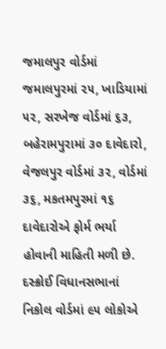જમાલપુર વોર્ડમાં જમાલપુરમાં ૨૫, ખાડિયામાં ૫૨, સરખેજ વોર્ડમાં ૬૩, બહેરામપુરામાં ૩૦ દાવેદારો, વેજલપુર વોર્ડમાં ૩૨, વોર્ડમાં ૩૬, મકતમપુરમાં ૧૬ દાવેદારોએ ફોર્મ ભર્યા હોવાની માહિતી મળી છે. દસ્ક્રોઈ વિધાનસભાનાં નિકોલ વોર્ડમાં ૯૫ લોકોએ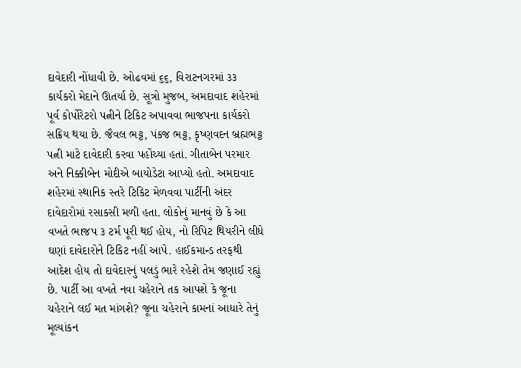દાવેદારી નોંધાવી છે. ઓઢવમાં ૬૬, વિરાટનગરમાં ૩૩ કાર્યકરો મેદાને ઊતર્યા છે. સૂત્રો મુજબ, અમદાવાદ શહેરમાં પૂર્વ કોર્પોરેટરો પત્નીને ટિકિટ અપાવવા ભાજપના કાર્યકરો સક્રિય થયા છે. જૈવલ ભટ્ટ, પંકજ ભટ્ટ, કૃષ્ણવદન બ્રહ્મભટ્ટ પત્ની માટે દાવેદારી કરવા પહોંચ્યા હતાં. ગીતાબેન પરમાર અને નિક્કીબેન મોદીએ બાયોડેટા આપ્યો હતો. અમદાવાદ શહેરમાં સ્થાનિક સ્તરે ટિકિટ મેળવવા પાર્ટીની અંદર દાવેદારોમાં રસાકસી મળી હતા. લોકોનું માનવું છે કે આ વખતે ભાજપ ૩ ટર્મ પૂરી થઈ હોય, નો રિપિટ થિયરીને લીધે ઘણાં દાવેદારોને ટિકિટ નહીં આપે. હાઈકમાન્ડ તરફથી આદેશ હોય તો દાવેદારનું પલડું ભારે રહેશે તેમ જણાઈ રહ્યું છે. પાર્ટી આ વખતે નવા ચહેરાને તક આપશે કે જૂના ચહેરાને લઈ મત માંગશે? જૂના ચહેરાને કામનાં આધારે તેનું મૂલ્યાંકન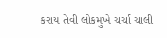કરાય તેવી લોકમુખે ચર્ચા ચાલી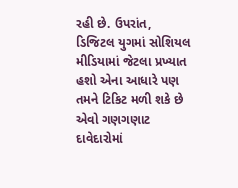રહી છે. ઉપરાંત, ડિજિટલ યુગમાં સોશિયલ મીડિયામાં જેટલા પ્રખ્યાત હશો એના આધારે પણ તમને ટિકિટ મળી શકે છે એવો ગણગણાટ દાવેદારોમાં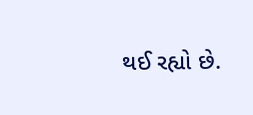થઈ રહ્યો છે.